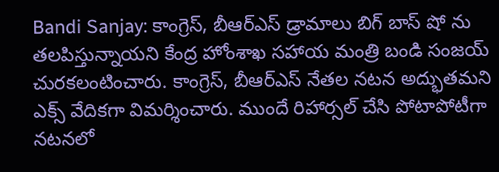Bandi Sanjay: కాంగ్రెస్, బీఆర్ఎస్ డ్రామాలు బిగ్ బాస్ షో ను తలపిస్తున్నాయని కేంద్ర హోంశాఖ సహాయ మంత్రి బండి సంజయ్ చురకలంటించారు. కాంగ్రెస్, బీఆర్ఎస్ నేతల నటన అద్భుతమని ఎక్స్ వేదికగా విమర్శించారు. ముందే రిహార్సల్ చేసి పోటాపోటీగా నటనలో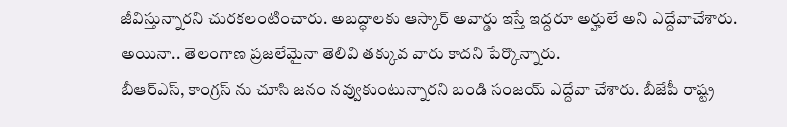జీవిస్తున్నారని చురకలంటించారు. అబద్ధాలకు ఆస్కార్ అవార్డు ఇస్తే ఇద్దరూ అర్హులే అని ఎద్దేవాచేశారు. అయినా.. తెలంగాణ ప్రజలేమైనా తెలివి తక్కువ వారు కాదని పేర్కొన్నారు.
బీఆర్ఎస్, కాంగ్రస్ ను చూసి జనం నవ్వుకుంటున్నారని బండి సంజయ్ ఎద్దేవా చేశారు. బీజేపీ రాష్ట్ర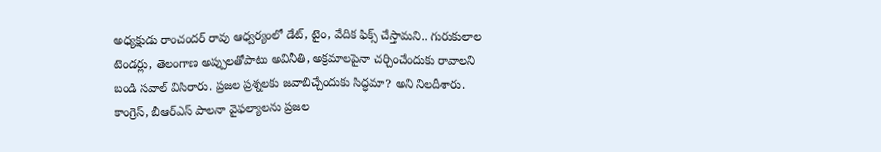అధ్యక్షుడు రాంచందర్ రావు ఆధ్వర్యంలో డేట్, టైం, వేదిక ఫిక్స్ చేస్తామని.. గురుకులాల టెండర్లు, తెలంగాణ అప్పులతోపాటు అవినీతి, అక్రమాలపైనా చర్చించేందుకు రావాలని బండి సవాల్ విసిరారు. ప్రజల ప్రశ్నలకు జవాబిచ్చేందుకు సిద్ధమా? అని నిలదీశారు. కాంగ్రెస్, బీఆర్ఎస్ పాలనా వైఫల్యాలను ప్రజల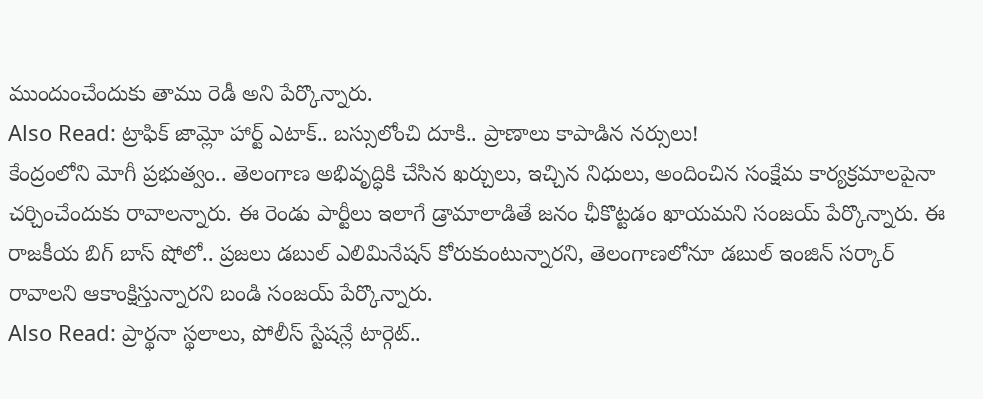ముందుంచేందుకు తాము రెడీ అని పేర్కొన్నారు.
Also Read: ట్రాఫిక్ జామ్లో హార్ట్ ఎటాక్.. బస్సులోంచి దూకి.. ప్రాణాలు కాపాడిన నర్సులు!
కేంద్రంలోని మోగీ ప్రభుత్వం.. తెలంగాణ అభివృద్ధికి చేసిన ఖర్చులు, ఇచ్చిన నిధులు, అందించిన సంక్షేమ కార్యక్రమాలపైనా చర్చించేందుకు రావాలన్నారు. ఈ రెండు పార్టీలు ఇలాగే డ్రామాలాడితే జనం ఛీకొట్టడం ఖాయమని సంజయ్ పేర్కొన్నారు. ఈ రాజకీయ బిగ్ బాస్ షోలో.. ప్రజలు డబుల్ ఎలిమినేషన్ కోరుకుంటున్నారని, తెలంగాణలోనూ డబుల్ ఇంజిన్ సర్కార్ రావాలని ఆకాంక్షిస్తున్నారని బండి సంజయ్ పేర్కొన్నారు.
Also Read: ప్రార్థనా స్థలాలు, పోలీస్ స్టేషన్లే టార్గెట్..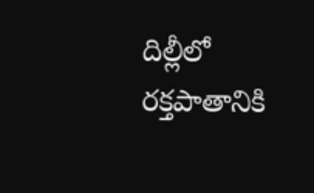దిల్లీలో రక్తపాతానికి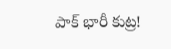పాక్ భారీ కుట్ర!